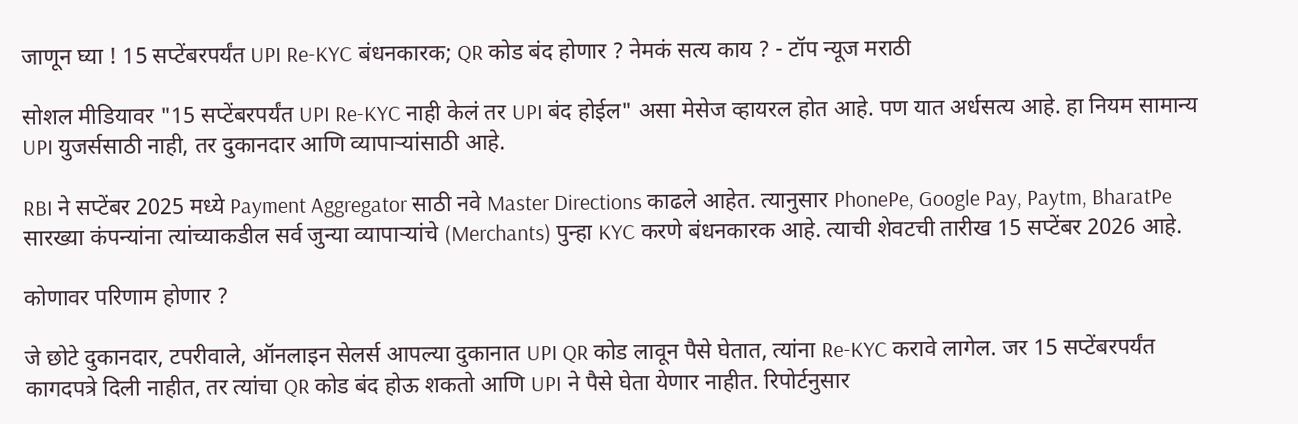जाणून घ्या ! 15 सप्टेंबरपर्यंत UPI Re-KYC बंधनकारक; QR कोड बंद होणार ? नेमकं सत्य काय ? - टॉप न्यूज मराठी

सोशल मीडियावर "15 सप्टेंबरपर्यंत UPI Re-KYC नाही केलं तर UPI बंद होईल" असा मेसेज व्हायरल होत आहे. पण यात अर्धसत्य आहे. हा नियम सामान्य UPI युजर्ससाठी नाही, तर दुकानदार आणि व्यापाऱ्यांसाठी आहे.

RBI ने सप्टेंबर 2025 मध्ये Payment Aggregator साठी नवे Master Directions काढले आहेत. त्यानुसार PhonePe, Google Pay, Paytm, BharatPe सारख्या कंपन्यांना त्यांच्याकडील सर्व जुन्या व्यापाऱ्यांचे (Merchants) पुन्हा KYC करणे बंधनकारक आहे. त्याची शेवटची तारीख 15 सप्टेंबर 2026 आहे.

कोणावर परिणाम होणार ?

जे छोटे दुकानदार, टपरीवाले, ऑनलाइन सेलर्स आपल्या दुकानात UPI QR कोड लावून पैसे घेतात, त्यांना Re-KYC करावे लागेल. जर 15 सप्टेंबरपर्यंत कागदपत्रे दिली नाहीत, तर त्यांचा QR कोड बंद होऊ शकतो आणि UPI ने पैसे घेता येणार नाहीत. रिपोर्टनुसार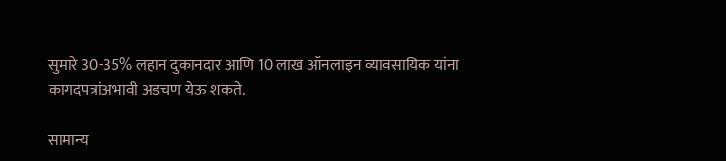सुमारे 30-35% लहान दुकानदार आणि 10 लाख ऑनलाइन व्यावसायिक यांना कागदपत्रांअभावी अडचण येऊ शकते.

सामान्य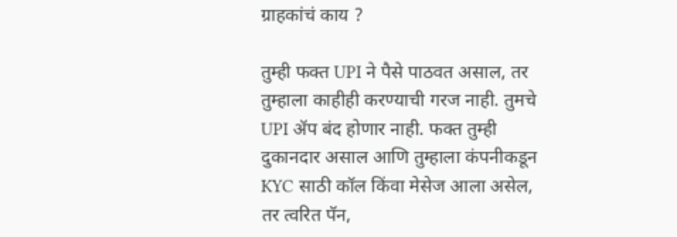ग्राहकांचं काय ?

तुम्ही फक्त UPI ने पैसे पाठवत असाल, तर तुम्हाला काहीही करण्याची गरज नाही. तुमचे UPI ॲप बंद होणार नाही. फक्त तुम्ही दुकानदार असाल आणि तुम्हाला कंपनीकडून KYC साठी कॉल किंवा मेसेज आला असेल, तर त्वरित पॅन,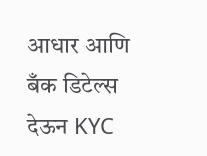आधार आणि बँक डिटेल्स देऊन KYC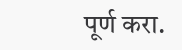पूर्ण करा.